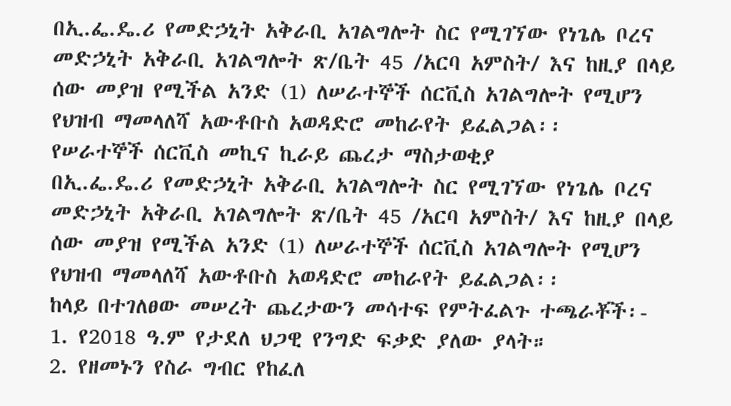በኢ.ፌ.ዴ.ሪ የመድኃኒት አቅራቢ አገልግሎት ስር የሚገኘው የነጌሌ ቦረና መድኃኒት አቅራቢ አገልግሎት ጽ/ቤት 45 /አርባ አምስት/ እና ከዚያ በላይ ሰው መያዝ የሚችል አንድ (1) ለሠራተኞች ሰርቪስ አገልግሎት የሚሆን የህዝብ ማመላለሻ አውቶቡስ አወዳድሮ መከራየት ይፈልጋል፡፡
የሠራተኞች ሰርቪስ መኪና ኪራይ ጨረታ ማስታወቂያ
በኢ.ፌ.ዴ.ሪ የመድኃኒት አቅራቢ አገልግሎት ስር የሚገኘው የነጌሌ ቦረና መድኃኒት አቅራቢ አገልግሎት ጽ/ቤት 45 /አርባ አምስት/ እና ከዚያ በላይ ሰው መያዝ የሚችል አንድ (1) ለሠራተኞች ሰርቪስ አገልግሎት የሚሆን የህዝብ ማመላለሻ አውቶቡስ አወዳድሮ መከራየት ይፈልጋል፡፡
ከላይ በተገለፀው መሠረት ጨረታውን መሳተፍ የምትፈልጉ ተጫራቾች፡-
1. የ2018 ዓ.ም የታደለ ህጋዊ የንግድ ፍቃድ ያለው ያላት።
2. የዘመኑን የስራ ግብር የከፈለ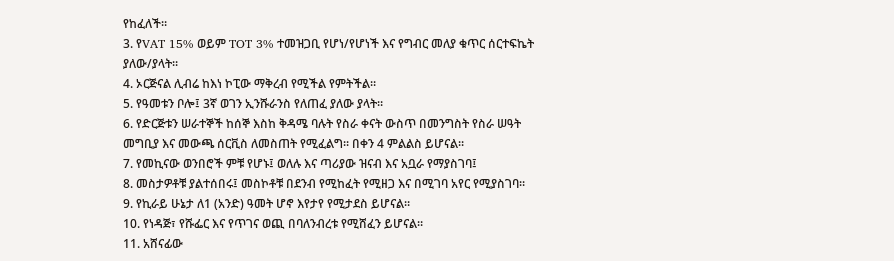የከፈለች።
3. የVAT 15% ወይም TOT 3% ተመዝጋቢ የሆነ/የሆነች እና የግብር መለያ ቁጥር ሰርተፍኬት ያለው/ያላት።
4. ኦርጅናል ሊብሬ ከእነ ኮፒው ማቅረብ የሚችል የምትችል።
5. የዓመቱን ቦሎ፤ 3ኛ ወገን ኢንሹራንስ የለጠፈ ያለው ያላት።
6. የድርጅቱን ሠራተኞች ከሰኞ እስከ ቅዳሜ ባሉት የስራ ቀናት ውስጥ በመንግስት የስራ ሠዓት መግቢያ እና መውጫ ሰርቪስ ለመስጠት የሚፈልግ፡፡ በቀን 4 ምልልስ ይሆናል።
7. የመኪናው ወንበሮች ምቹ የሆኑ፤ ወለሉ እና ጣሪያው ዝናብ እና አቧራ የማያስገባ፤
8. መስታዎቶቹ ያልተሰበሩ፤ መስኮቶቹ በደንብ የሚከፈት የሚዘጋ እና በሚገባ አየር የሚያስገባ።
9. የኪራይ ሁኔታ ለ1 (አንድ) ዓመት ሆኖ እየታየ የሚታደስ ይሆናል።
10. የነዳጅ፣ የሹፌር እና የጥገና ወጪ በባለንብረቱ የሚሸፈን ይሆናል።
11. አሸናፊው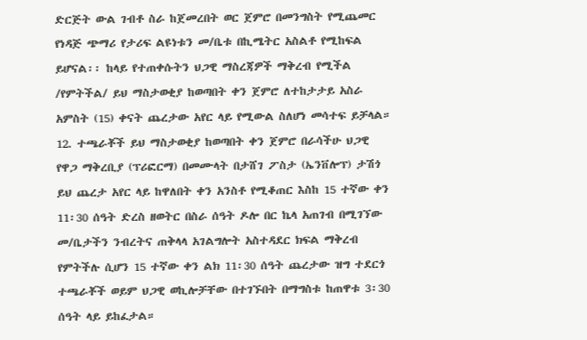ድርጅት ውል ገብቶ ስራ ከጀመረበት ወር ጀምሮ በመንግስት የሚጨመር የነዳጅ ጭማሪ የታሪፍ ልዩነቱን መ/ቤቱ በኪሜትር አስልቶ የሚከፍል ይሆናል፡፡ ከላይ የተጠቀሱትን ህጋዊ ማስረጃዎች ማቅረብ የሚችል /የምትችል/ ይህ ማስታወቂያ ከወጣበት ቀን ጀምሮ ለተከታታይ አስራ አምስት (15) ቀናት ጨረታው አየር ላይ የሚውል ስለሆነ መሳተፍ ይቻላል።
12. ተጫራቾች ይህ ማስታወቂያ ከወጣበት ቀን ጀምሮ በራሳችሁ ህጋዊ የዋጋ ማቅረቢያ (ፕሪፎርማ) በመሙላት በታሸገ ፖስታ (ኤንቨሎፕ) ታሽጎ ይህ ጨረታ አየር ላይ ከዋለበት ቀን አንስቶ የሚቆጠር እስከ 15 ተኛው ቀን 11፡30 ሰዓት ድረስ ዘወትር በስራ ሰዓት ዶሎ በር ኬላ አጠገብ በሚገኘው መ/ቤታችን ንብረትና ጠቅላላ አገልግሎት አስተዳደር ክፍል ማቅረብ የምትችሉ ሲሆን 15 ተኛው ቀን ልክ 11፡30 ሰዓት ጨረታው ዝግ ተደርጎ ተጫራቾች ወይም ህጋዊ ወኪሎቻቸው በተገኙበት በማግስቱ ከጠዋቱ 3፡30 ሰዓት ላይ ይከፈታል።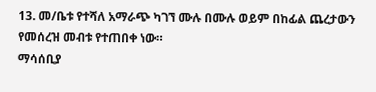13. መ/ቤቱ የተሻለ አማራጭ ካገኘ ሙሉ በሙሉ ወይም በከፊል ጨረታውን የመሰረዝ መብቱ የተጠበቀ ነው።
ማሳሰቢያ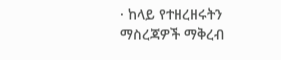· ከላይ የተዘረዘሩትን ማስረጃዎች ማቅረብ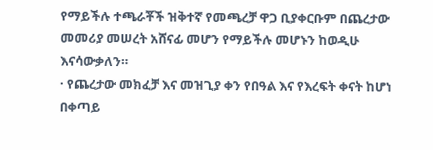የማይችሉ ተጫራቾች ዝቅተኛ የመጫረቻ ዋጋ ቢያቀርቡም በጨረታው መመሪያ መሠረት አሸናፊ መሆን የማይችሉ መሆኑን ከወዲሁ እናሳውቃለን።
· የጨረታው መክፈቻ እና መዝጊያ ቀን የበዓል እና የእረፍት ቀናት ከሆነ በቀጣይ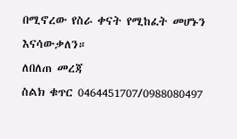በሚኖረው የስራ ቀናት የሚከፈት መሆኑን እናሳውቃለን።
ለበለጠ መረጃ
ስልክ ቁጥር 0464451707/0988080497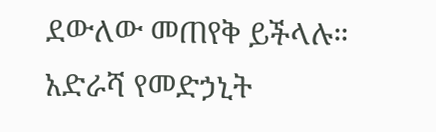ደውለው መጠየቅ ይችላሉ።
አድራሻ የመድኃኒት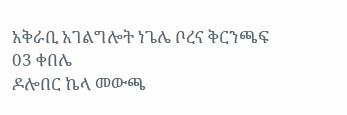አቅራቢ አገልግሎት ነጌሌ ቦረና ቅርንጫፍ 03 ቀበሌ
ዶሎበር ኬላ መውጫ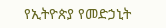የኢትዮጵያ የመድኃኒት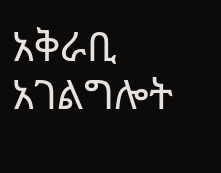አቅራቢ አገልግሎት